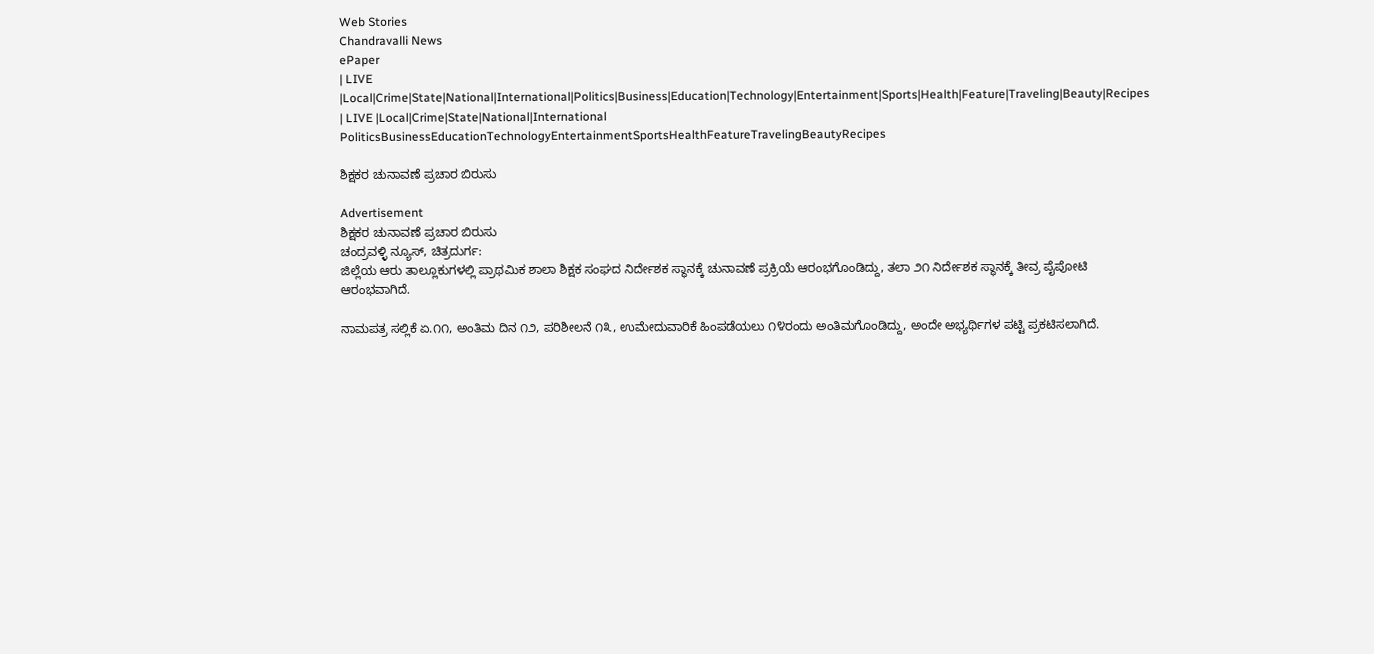Web Stories
Chandravalli News
ePaper
| LIVE |Local|Crime|State|National|International|Politics|Business|Education|Technology|Entertainment|Sports|Health|Feature|Traveling|Beauty|Recipes
| LIVE |Local|Crime|State|National|International
PoliticsBusinessEducationTechnologyEntertainmentSportsHealthFeatureTravelingBeautyRecipes

ಶಿಕ್ಷಕರ ಚುನಾವಣೆ ಪ್ರಚಾರ ಬಿರುಸು

Advertisement
ಶಿಕ್ಷಕರ ಚುನಾವಣೆ ಪ್ರಚಾರ ಬಿರುಸು
ಚಂದ್ರವಳ್ಳಿ ನ್ಯೂಸ್, ಚಿತ್ರದುರ್ಗ:
ಜಿಲ್ಲೆಯ ಆರು ತಾಲ್ಲೂಕುಗಳಲ್ಲಿ ಪ್ರಾಥಮಿಕ ಶಾಲಾ ಶಿಕ್ಷಕ ಸಂಘದ ನಿರ್ದೇಶಕ ಸ್ಥಾನಕ್ಕೆ ಚುನಾವಣೆ ಪ್ರಕ್ರಿಯೆ ಆರಂಭಗೊಂಡಿದ್ದು, ತಲಾ ೨೧ ನಿರ್ದೇಶಕ ಸ್ಥಾನಕ್ಕೆ ತೀವ್ರ ಪೈಪೋಟಿ ಆರಂಭವಾಗಿದೆ.

ನಾಮಪತ್ರ ಸಲ್ಲಿಕೆ ಏ.೧೧, ಅಂತಿಮ ದಿನ ೧೨, ಪರಿಶೀಲನೆ ೧೩, ಉಮೇದುವಾರಿಕೆ ಹಿಂಪಡೆಯಲು ೧೪ರಂದು ಅಂತಿಮಗೊಂಡಿದ್ದು, ಅಂದೇ ಅಭ್ಯರ್ಥಿಗಳ ಪಟ್ಟಿ ಪ್ರಕಟಿಸಲಾಗಿದೆ.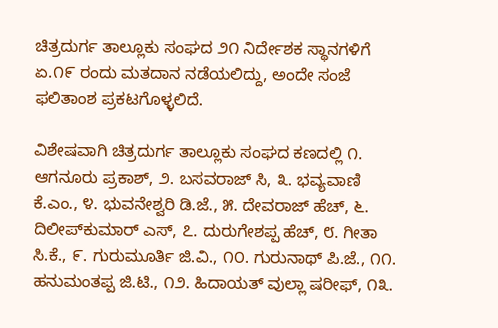ಚಿತ್ರದುರ್ಗ ತಾಲ್ಲೂಕು ಸಂಘದ ೨೧ ನಿರ್ದೇಶಕ ಸ್ಥಾನಗಳಿಗೆ ಏ.೧೯ ರಂದು ಮತದಾನ ನಡೆಯಲಿದ್ದು, ಅಂದೇ ಸಂಜೆ ಫಲಿತಾಂಶ ಪ್ರಕಟಗೊಳ್ಳಲಿದೆ.

ವಿಶೇಷವಾಗಿ ಚಿತ್ರದುರ್ಗ ತಾಲ್ಲೂಕು ಸಂಘದ ಕಣದಲ್ಲಿ ೧. ಆಗನೂರು ಪ್ರಕಾಶ್, ೨. ಬಸವರಾಜ್ ಸಿ, ೩. ಭವ್ಯವಾಣಿ ಕೆ.ಎಂ., ೪. ಭುವನೇಶ್ವರಿ ಡಿ.ಜೆ., ೫. ದೇವರಾಜ್ ಹೆಚ್, ೬. ದಿಲೀಪ್‌ಕುಮಾರ್ ಎಸ್, ೭. ದುರುಗೇಶಪ್ಪ ಹೆಚ್, ೮. ಗೀತಾ ಸಿ.ಕೆ., ೯. ಗುರುಮೂರ್ತಿ ಜಿ.ವಿ., ೧೦. ಗುರುನಾಥ್ ಪಿ.ಜೆ., ೧೧. ಹನುಮಂತಪ್ಪ ಜಿ.ಟಿ., ೧೨. ಹಿದಾಯತ್ ವುಲ್ಲಾ ಷರೀಫ್, ೧೩.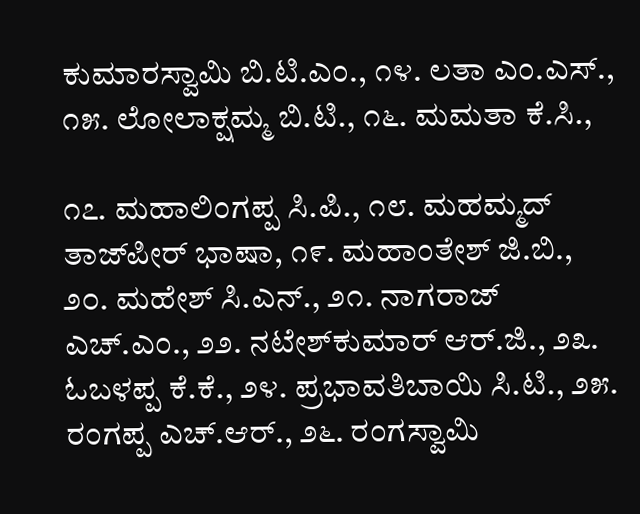ಕುಮಾರಸ್ವಾಮಿ ಬಿ.ಟಿ.ಎಂ., ೧೪. ಲತಾ ಎಂ.ಎಸ್., ೧೫. ಲೋಲಾಕ್ಷಮ್ಮ ಬಿ.ಟಿ., ೧೬. ಮಮತಾ ಕೆ.ಸಿ.,

೧೭. ಮಹಾಲಿಂಗಪ್ಪ ಸಿ.ಪಿ., ೧೮. ಮಹಮ್ಮದ್ ತಾಜ್‌ಪೀರ್ ಭಾಷಾ, ೧೯. ಮಹಾಂತೇಶ್ ಜಿ.ಬಿ., ೨೦. ಮಹೇಶ್ ಸಿ.ಎನ್., ೨೧. ನಾಗರಾಜ್ ಎಚ್.ಎಂ., ೨೨. ನಟೇಶ್‌ಕುಮಾರ್ ಆರ್.ಜಿ., ೨೩. ಓಬಳಪ್ಪ ಕೆ.ಕೆ., ೨೪. ಪ್ರಭಾವತಿಬಾಯಿ ಸಿ.ಟಿ., ೨೫. ರಂಗಪ್ಪ ಎಚ್.ಆರ್., ೨೬. ರಂಗಸ್ವಾಮಿ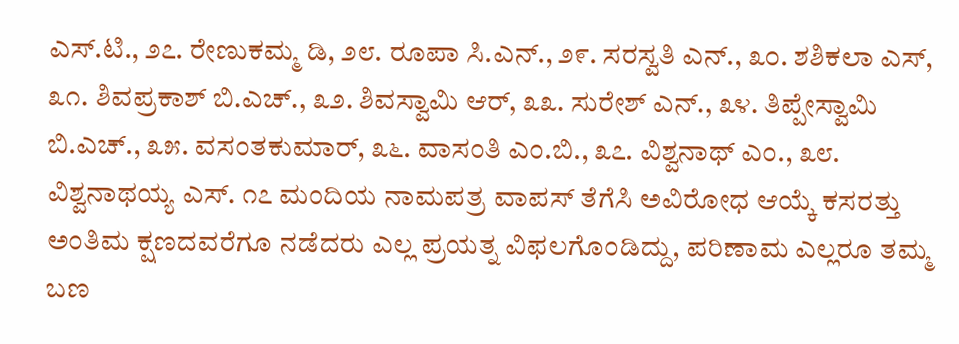ಎಸ್.ಟಿ., ೨೭. ರೇಣುಕಮ್ಮ ಡಿ, ೨೮. ರೂಪಾ ಸಿ.ಎನ್., ೨೯. ಸರಸ್ವತಿ ಎನ್., ೩೦. ಶಶಿಕಲಾ ಎಸ್, ೩೧. ಶಿವಪ್ರಕಾಶ್ ಬಿ.ಎಚ್., ೩೨. ಶಿವಸ್ವಾಮಿ ಆರ್, ೩೩. ಸುರೇಶ್ ಎನ್., ೩೪. ತಿಪ್ಪೇಸ್ವಾಮಿ ಬಿ.ಎಚ್., ೩೫. ವಸಂತಕುಮಾರ್, ೩೬. ವಾಸಂತಿ ಎಂ.ಬಿ., ೩೭. ವಿಶ್ವನಾಥ್ ಎಂ., ೩೮. ವಿಶ್ವನಾಥಯ್ಯ ಎಸ್. ೧೭ ಮಂದಿಯ ನಾಮಪತ್ರ ವಾಪಸ್ ತೆಗೆಸಿ ಅವಿರೋಧ ಆಯ್ಕೆ ಕಸರತ್ತು ಅಂತಿಮ ಕ್ಷಣದವರೆಗೂ ನಡೆದರು ಎಲ್ಲ ಪ್ರಯತ್ನ ವಿಫಲಗೊಂಡಿದ್ದು, ಪರಿಣಾಮ ಎಲ್ಲರೂ ತಮ್ಮ ಬಣ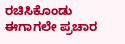ರಚಿಸಿಕೊಂಡು ಈಗಾಗಲೇ ಪ್ರಚಾರ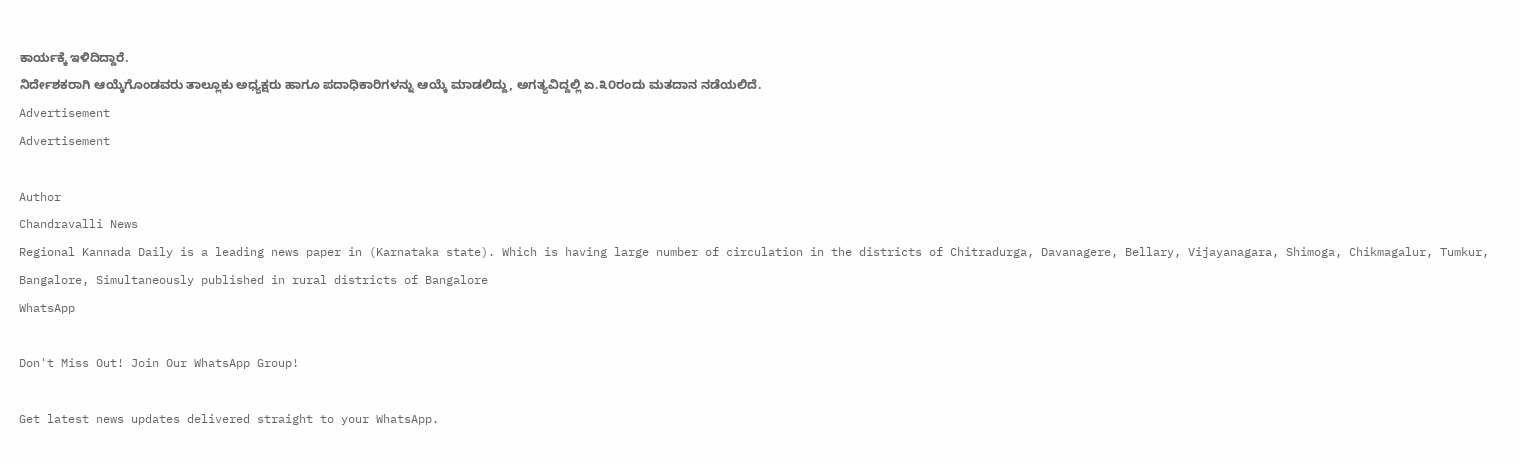ಕಾರ್ಯಕ್ಕೆ ಇಳಿದಿದ್ದಾರೆ.
ನಿರ್ದೇಶಕರಾಗಿ ಆಯ್ಕೆಗೊಂಡವರು ತಾಲ್ಲೂಕು ಅಧ್ಯಕ್ಷರು ಹಾಗೂ ಪದಾಧಿಕಾರಿಗಳನ್ನು ಆಯ್ಕೆ ಮಾಡಲಿದ್ದು, ಅಗತ್ಯವಿದ್ದಲ್ಲಿ ಏ.೩೦ರಂದು ಮತದಾನ ನಡೆಯಲಿದೆ.
Advertisement
Advertisement

Author
Chandravalli News
Regional Kannada Daily is a leading news paper in (Karnataka state). Which is having large number of circulation in the districts of Chitradurga, Davanagere, Bellary, Vijayanagara, Shimoga, Chikmagalur, Tumkur, Bangalore, Simultaneously published in rural districts of Bangalore
WhatsApp

Don't Miss Out! Join Our WhatsApp Group!

Get latest news updates delivered straight to your WhatsApp.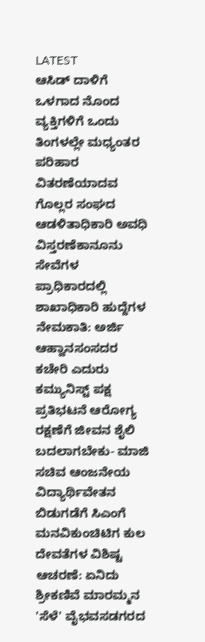LATEST
ಆಸಿಡ್ ದಾಳಿಗೆ ಒಳಗಾದ ನೊಂದ ವ್ಯಕ್ತಿಗಳಿಗೆ ಒಂದು ತಿಂಗಳಲ್ಲೇ ಮಧ್ಯಂತರ ಪರಿಹಾರ ವಿತರಣೆಯಾದವ ಗೊಲ್ಲರ ಸಂಘದ ಆಡಳಿತಾಧಿಕಾರಿ ಅವಧಿ ವಿಸ್ತರಣೆಕಾನೂನು ಸೇವೆಗಳ ಪ್ರಾಧಿಕಾರದಲ್ಲಿ ಶಾಖಾಧಿಕಾರಿ ಹುದ್ದೆಗಳ ನೇಮಕಾತಿ: ಅರ್ಜಿ ಆಹ್ವಾನಸಂಸದರ ಕಚೇರಿ ಎದುರು ಕಮ್ಯುನಿಸ್ಟ್ ಪಕ್ಷ ಪ್ರತಿಭಟನೆ ಆರೋಗ್ಯ ರಕ್ಷಣೆಗೆ ಜೀವನ ಶೈಲಿ ಬದಲಾಗಬೇಕು- ಮಾಜಿ ಸಚಿವ ಆಂಜನೇಯ ವಿದ್ಯಾರ್ಥಿವೇತನ ಬಿಡುಗಡೆಗೆ ಸಿಎಂಗೆ ಮನವಿಕುಂಚಿಟಿಗ ಕುಲ ದೇವತೆಗಳ ವಿಶಿಷ್ಟ ಆಚರಣೆ: ಏನಿದು ಶ್ರೀಕಣಿವೆ ಮಾರಮ್ಮನ 'ಸೆಳೆ' ವೈಭವಸಡಗರದ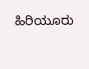ಹಿರಿಯೂರು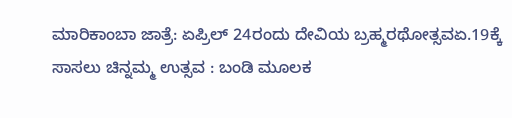ಮಾರಿಕಾಂಬಾ ಜಾತ್ರೆ: ಏಪ್ರಿಲ್ 24ರಂದು ದೇವಿಯ ಬ್ರಹ್ಮರಥೋತ್ಸವಏ.19ಕ್ಕೆ ಸಾಸಲು ಚಿನ್ನಮ್ಮ ಉತ್ಸವ : ಬಂಡಿ ಮೂಲಕ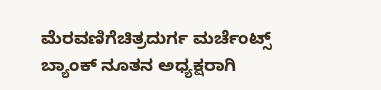ಮೆರವಣಿಗೆಚಿತ್ರದುರ್ಗ ಮರ್ಚೆಂಟ್ಸ್ ಬ್ಯಾಂಕ್ ನೂತನ ಅಧ್ಯಕ್ಷರಾಗಿ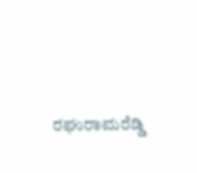ರಘುರಾಮರೆಡ್ಡಿ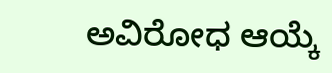ಅವಿರೋಧ ಆಯ್ಕೆ